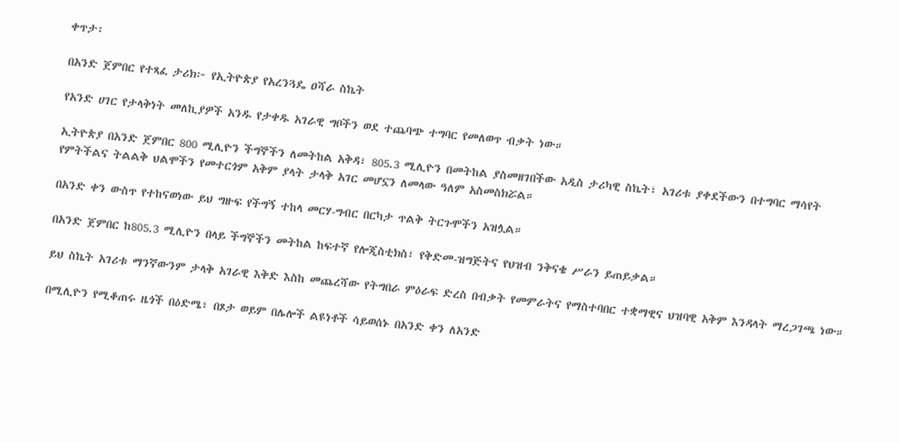ቀጥታ፡

በአንድ ጀምበር የተጻፈ ታሪክ፦ የኢትዮጵያ የአረንጓዴ ዐሻራ ስኬት

የአንድ ሀገር የታላቅነት መለኪያዎች አንዱ የታቀዱ አገራዊ ግቦችን ወደ ተጨባጭ ተግባር የመለወጥ ብቃት ነው።

ኢትዮጵያ በአንድ ጀምበር 800 ሚሊዮን ችግኞችን ለመትከል አቅዳ፣ 805.3 ሚሊዮን በመትከል ያስመዘገበችው አዲስ ታሪካዊ ስኬት፣ አገሪቱ ያቀደችውን በተግባር ማሳየት የምትችልና ትልልቅ ህልሞችን የመተርጎም አቅም ያላት ታላቅ አገር መሆኗን ለመላው ዓለም አስመስክሯል።

በአንድ ቀን ውስጥ የተከናወነው ይህ ግዙፍ የችግኝ ተከላ መርሃ-ግብር በርካታ ጥልቅ ትርጉሞችን አዝሏል።

በአንድ ጀምበር ከ805.3 ሚሊዮን በላይ ችግኞችን መትከል ከፍተኛ የሎጂስቲክስ፣ የቅድመ-ዝግጅትና የህዝብ ንቅናቄ ሥራን ይጠይቃል።

ይህ ስኬት አገሪቱ ማንኛውንም ታላቅ አገራዊ እቅድ እስከ መጨረሻው የትግበራ ምዕራፍ ድረስ በብቃት የመምራትና የማስተባበር ተቋማዊና ህዝባዊ አቅም እንዳላት ማረጋገጫ ነው።

በሚሊዮን የሚቆጠሩ ዜጎች በዕድሜ፣ በጾታ ወይም በሌሎች ልዩነቶች ሳይወሰኑ በአንድ ቀን ለአንድ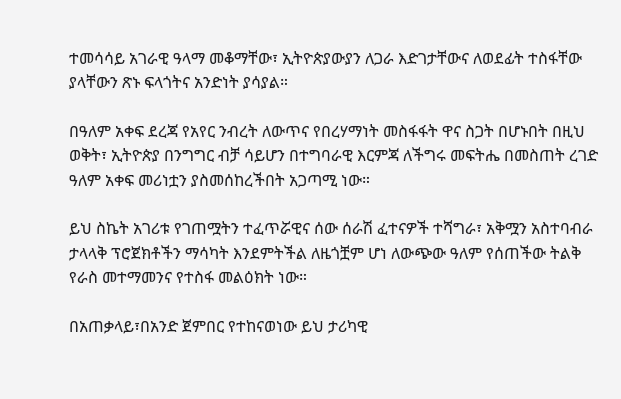ተመሳሳይ አገራዊ ዓላማ መቆማቸው፣ ኢትዮጵያውያን ለጋራ እድገታቸውና ለወደፊት ተስፋቸው ያላቸውን ጽኑ ፍላጎትና አንድነት ያሳያል።

በዓለም አቀፍ ደረጃ የአየር ንብረት ለውጥና የበረሃማነት መስፋፋት ዋና ስጋት በሆኑበት በዚህ ወቅት፣ ኢትዮጵያ በንግግር ብቻ ሳይሆን በተግባራዊ እርምጃ ለችግሩ መፍትሔ በመስጠት ረገድ ዓለም አቀፍ መሪነቷን ያስመሰከረችበት አጋጣሚ ነው።

ይህ ስኬት አገሪቱ የገጠሟትን ተፈጥሯዊና ሰው ሰራሽ ፈተናዎች ተሻግራ፣ አቅሟን አስተባብራ ታላላቅ ፕሮጀክቶችን ማሳካት እንደምትችል ለዜጎቿም ሆነ ለውጭው ዓለም የሰጠችው ትልቅ የራስ መተማመንና የተስፋ መልዕክት ነው።

በአጠቃላይ፣በአንድ ጀምበር የተከናወነው ይህ ታሪካዊ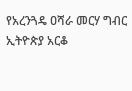የአረንጓዴ ዐሻራ መርሃ ግብር ኢትዮጵያ አርቆ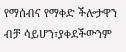የማሰብና የማቀድ ችሎታዋን ብቻ ሳይሆን፣ያቀደችውንም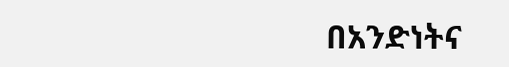በአንድነትና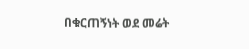በቁርጠኝነት ወደ መሬት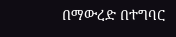በማውረድ በተግባር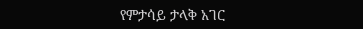የምታሳይ ታላቅ አገር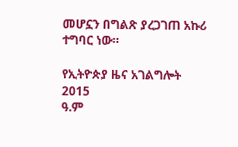መሆኗን በግልጽ ያረጋገጠ አኩሪ ተግባር ነው።

የኢትዮጵያ ዜና አገልግሎት
2015
ዓ.ም